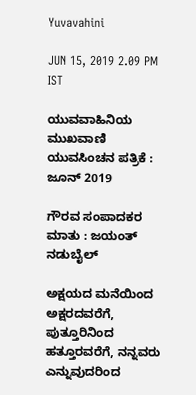Yuvavahini

JUN 15, 2019 2.09 PM IST

ಯುವವಾಹಿನಿಯ ಮುಖವಾಣಿ ಯುವಸಿಂಚನ ಪತ್ರಿಕೆ : ಜೂನ್ 2019

ಗೌರವ ಸಂಪಾದಕರ ಮಾತು : ಜಯಂತ್ ನಡುಬೈಲ್

ಅಕ್ಷಯದ ಮನೆಯಿಂದ ಅಕ್ಷರದವರೆಗೆ, ಪುತ್ತೂರಿನಿಂದ ಹತ್ತೂರವರೆಗೆ, ನನ್ನವರು ಎನ್ನುವುದರಿಂದ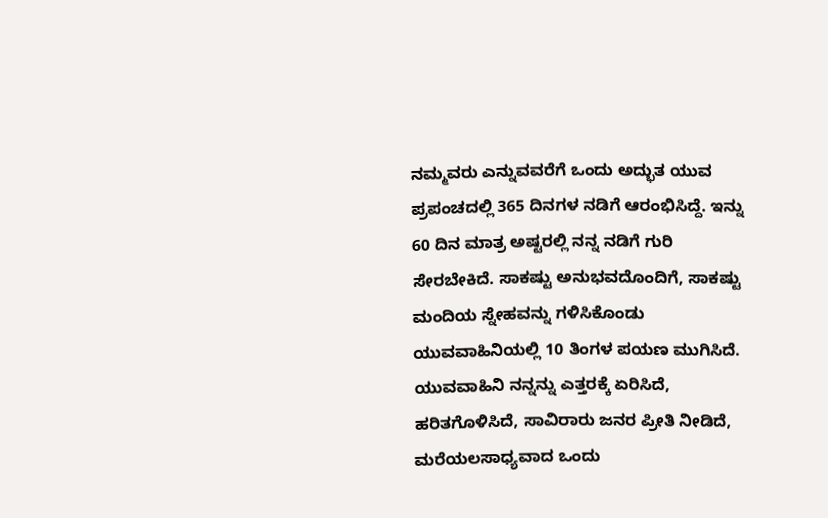ನಮ್ಮವರು ಎನ್ನುವವರೆಗೆ ಒಂದು ಅದ್ಭುತ ಯುವ ಪ್ರಪಂಚದಲ್ಲಿ 365 ದಿನಗಳ ನಡಿಗೆ ಆರಂಭಿಸಿದ್ದೆ. ಇನ್ನು 60 ದಿನ ಮಾತ್ರ ಅಷ್ಟರಲ್ಲಿ ನನ್ನ ನಡಿಗೆ ಗುರಿ ಸೇರಬೇಕಿದೆ. ಸಾಕಷ್ಟು ಅನುಭವದೊಂದಿಗೆ, ಸಾಕಷ್ಟು ಮಂದಿಯ ಸ್ನೇಹವನ್ನು ಗಳಿಸಿಕೊಂಡು ಯುವವಾಹಿನಿಯಲ್ಲಿ 10 ತಿಂಗಳ ಪಯಣ ಮುಗಿಸಿದೆ. ಯುವವಾಹಿನಿ ನನ್ನನ್ನು ಎತ್ತರಕ್ಕೆ ಏರಿಸಿದೆ, ಹರಿತಗೊಳಿಸಿದೆ, ಸಾವಿರಾರು ಜನರ ಪ್ರೀತಿ ನೀಡಿದೆ, ಮರೆಯಲಸಾಧ್ಯವಾದ ಒಂದು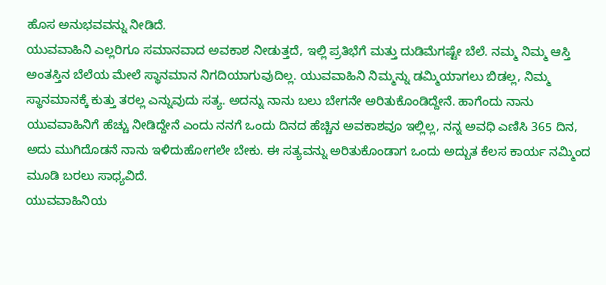ಹೊಸ ಅನುಭವವನ್ನು ನೀಡಿದೆ.
ಯುವವಾಹಿನಿ ಎಲ್ಲರಿಗೂ ಸಮಾನವಾದ ಅವಕಾಶ ನೀಡುತ್ತದೆ, ಇಲ್ಲಿ ಪ್ರತಿಭೆಗೆ ಮತ್ತು ದುಡಿಮೆಗಷ್ಟೇ ಬೆಲೆ. ನಮ್ಮ ನಿಮ್ಮ ಆಸ್ತಿ ಅಂತಸ್ತಿನ ಬೆಲೆಯ ಮೇಲೆ ಸ್ಥಾನಮಾನ ನಿಗದಿಯಾಗುವುದಿಲ್ಲ. ಯುವವಾಹಿನಿ ನಿಮ್ಮನ್ನು ಡಮ್ಮಿಯಾಗಲು ಬಿಡಲ್ಲ, ನಿಮ್ಮ ಸ್ಥಾನಮಾನಕ್ಕೆ ಕುತ್ತು ತರಲ್ಲ ಎನ್ನುವುದು ಸತ್ಯ. ಅದನ್ನು ನಾನು ಬಲು ಬೇಗನೇ ಅರಿತುಕೊಂಡಿದ್ದೇನೆ. ಹಾಗೆಂದು ನಾನು ಯುವವಾಹಿನಿಗೆ ಹೆಚ್ಚು ನೀಡಿದ್ದೇನೆ ಎಂದು ನನಗೆ ಒಂದು ದಿನದ ಹೆಚ್ಚಿನ ಅವಕಾಶವೂ ಇಲ್ಲಿಲ್ಲ, ನನ್ನ ಅವಧಿ ಎಣಿಸಿ 365 ದಿನ, ಅದು ಮುಗಿದೊಡನೆ ನಾನು ಇಳಿದುಹೋಗಲೇ ಬೇಕು. ಈ ಸತ್ಯವನ್ನು ಅರಿತುಕೊಂಡಾಗ ಒಂದು ಅದ್ಬುತ ಕೆಲಸ ಕಾರ್ಯ ನಮ್ಮಿಂದ ಮೂಡಿ ಬರಲು ಸಾಧ್ಯವಿದೆ.
ಯುವವಾಹಿನಿಯ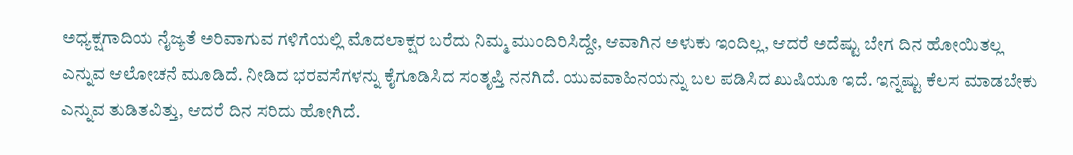ಅಧ್ಯಕ್ಷಗಾದಿಯ ನೈಜ್ಯತೆ ಅರಿವಾಗುವ ಗಳಿಗೆಯಲ್ಲಿ ಮೊದಲಾಕ್ಷರ ಬರೆದು ನಿಮ್ಮ ಮುಂದಿರಿಸಿದ್ದೇ, ಆವಾಗಿನ ಅಳುಕು ಇಂದಿಲ್ಲ, ಆದರೆ ಅದೆಷ್ಟು ಬೇಗ ದಿನ ಹೋಯಿತಲ್ಲ ಎನ್ನುವ ಆಲೋಚನೆ ಮೂಡಿದೆ. ನೀಡಿದ ಭರವಸೆಗಳನ್ನು ಕೈಗೂಡಿಸಿದ ಸಂತೃಪ್ತಿ ನನಗಿದೆ. ಯುವವಾಹಿನಯನ್ನು ಬಲ ಪಡಿಸಿದ ಖುಷಿಯೂ ಇದೆ. ಇನ್ನಷ್ಟು ಕೆಲಸ ಮಾಡಬೇಕು ಎನ್ನುವ ತುಡಿತವಿತ್ತು, ಆದರೆ ದಿನ ಸರಿದು ಹೋಗಿದೆ.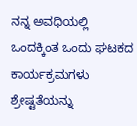ನನ್ನ ಅವಧಿಯಲ್ಲಿ ಒಂದಕ್ಕಿಂತ ಒಂದು ಘಟಕದ ಕಾರ್ಯಕ್ರಮಗಳು ಶ್ರೇಷ್ಟತೆಯನ್ನು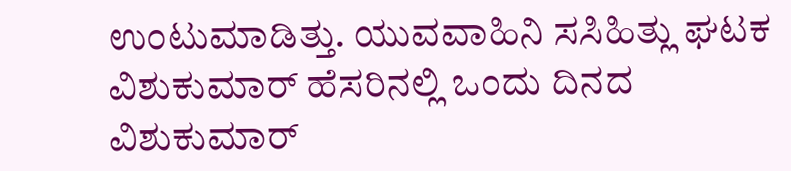ಉಂಟುಮಾಡಿತ್ತು. ಯುವವಾಹಿನಿ ಸಸಿಹಿತ್ಲು ಘಟಕ ವಿಶುಕುಮಾರ್ ಹೆಸರಿನಲ್ಲಿ ಒಂದು ದಿನದ ವಿಶುಕುಮಾರ್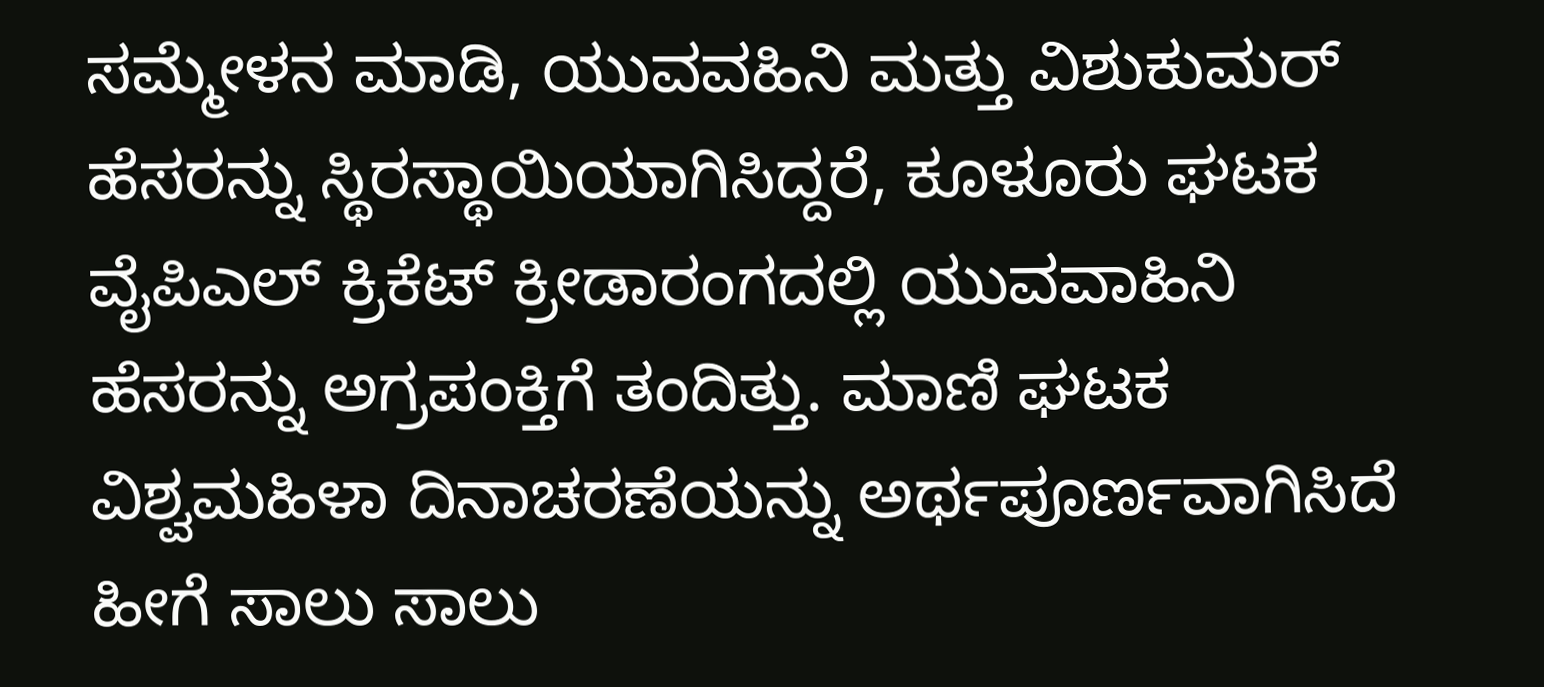ಸಮ್ಮೇಳನ ಮಾಡಿ, ಯುವವಹಿನಿ ಮತ್ತು ವಿಶುಕುಮರ್ ಹೆಸರನ್ನು ಸ್ಥಿರಸ್ಥಾಯಿಯಾಗಿಸಿದ್ದರೆ, ಕೂಳೂರು ಘಟಕ ವೈಪಿಎಲ್ ಕ್ರಿಕೆಟ್ ಕ್ರೀಡಾರಂಗದಲ್ಲಿ ಯುವವಾಹಿನಿ ಹೆಸರನ್ನು ಅಗ್ರಪಂಕ್ತಿಗೆ ತಂದಿತ್ತು. ಮಾಣಿ ಘಟಕ ವಿಶ್ವಮಹಿಳಾ ದಿನಾಚರಣೆಯನ್ನು ಅರ್ಥಪೂರ್ಣವಾಗಿಸಿದೆ ಹೀಗೆ ಸಾಲು ಸಾಲು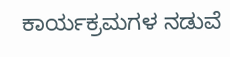ಕಾರ್ಯಕ್ರಮಗಳ ನಡುವೆ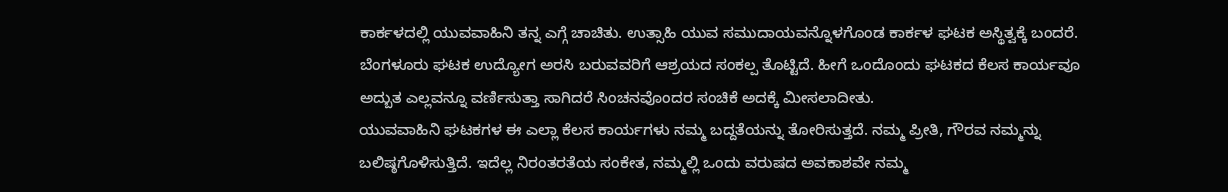ಕಾರ್ಕಳದಲ್ಲಿ ಯುವವಾಹಿನಿ ತನ್ನ ಎಗ್ಗೆ ಚಾಚಿತು. ಉತ್ಸಾಹಿ ಯುವ ಸಮುದಾಯವನ್ನೊಳಗೊಂಡ ಕಾರ್ಕಳ ಘಟಕ ಅಸ್ಥಿತ್ವಕ್ಕೆ ಬಂದರೆ. ಬೆಂಗಳೂರು ಘಟಕ ಉದ್ಯೋಗ ಅರಸಿ ಬರುವವರಿಗೆ ಆಶ್ರಯದ ಸಂಕಲ್ಪ ತೊಟ್ಟಿದೆ. ಹೀಗೆ ಒಂದೊಂದು ಘಟಕದ ಕೆಲಸ ಕಾರ್ಯವೂ ಅದ್ಬುತ ಎಲ್ಲವನ್ನೂ ವರ್ಣಿಸುತ್ತಾ ಸಾಗಿದರೆ ಸಿಂಚನವೊಂದರ ಸಂಚಿಕೆ ಅದಕ್ಕೆ ಮೀಸಲಾದೀತು.
ಯುವವಾಹಿನಿ ಘಟಕಗಳ ಈ ಎಲ್ಲಾ ಕೆಲಸ ಕಾರ್ಯಗಳು ನಮ್ಮ ಬದ್ದತೆಯನ್ನು ತೋರಿಸುತ್ತದೆ. ನಮ್ಮ ಪ್ರೀತಿ, ಗೌರವ ನಮ್ಮನ್ನು ಬಲಿಷ್ಠಗೊಳಿಸುತ್ತಿದೆ. ಇದೆಲ್ಲ ನಿರಂತರತೆಯ ಸಂಕೇತ, ನಮ್ಮಲ್ಲಿ ಒಂದು ವರುಷದ ಅವಕಾಶವೇ ನಮ್ಮ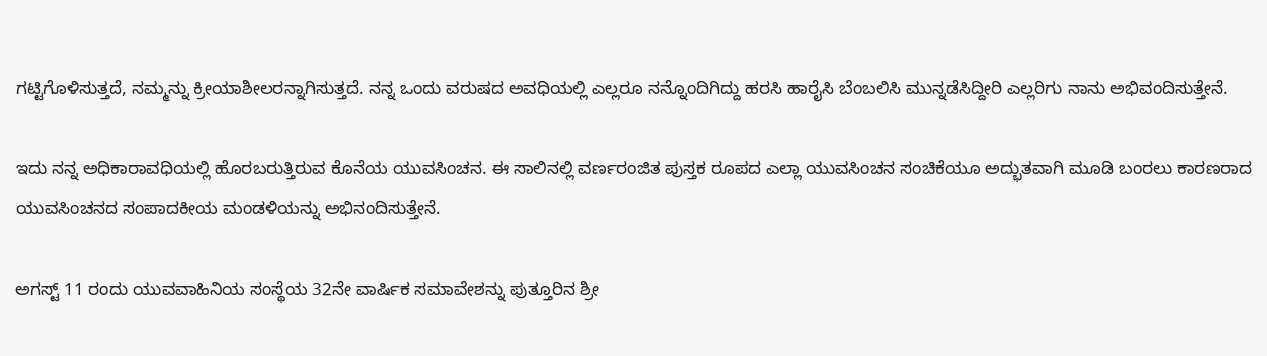ಗಟ್ಟಿಗೊಳಿಸುತ್ತದೆ, ನಮ್ಮನ್ನು ಕ್ರೀಯಾಶೀಲರನ್ನಾಗಿಸುತ್ತದೆ. ನನ್ನ ಒಂದು ವರುಷದ ಅವಧಿಯಲ್ಲಿ ಎಲ್ಲರೂ ನನ್ನೊಂದಿಗಿದ್ದು ಹರಸಿ ಹಾರೈಸಿ ಬೆಂಬಲಿಸಿ ಮುನ್ನಡೆಸಿದ್ದೀರಿ ಎಲ್ಲರಿಗು ನಾನು ಅಭಿವಂದಿಸುತ್ತೇನೆ.

ಇದು ನನ್ನ ಅಧಿಕಾರಾವಧಿಯಲ್ಲಿ ಹೊರಬರುತ್ತಿರುವ ಕೊನೆಯ ಯುವಸಿಂಚನ. ಈ ಸಾಲಿನಲ್ಲಿ ವರ್ಣರಂಜಿತ ಪುಸ್ತಕ ರೂಪದ ಎಲ್ಲಾ ಯುವಸಿಂಚನ ಸಂಚಿಕೆಯೂ ಅದ್ಭುತವಾಗಿ ಮೂಡಿ ಬಂರಲು ಕಾರಣರಾದ ಯುವಸಿಂಚನದ ಸಂಪಾದಕೀಯ ಮಂಡಳಿಯನ್ನು ಅಭಿನಂದಿಸುತ್ತೇನೆ.

ಅಗಸ್ಟ್ 11 ರಂದು ಯುವವಾಹಿನಿಯ ಸಂಸ್ಥೆಯ 32ನೇ ವಾರ್ಷಿಕ ಸಮಾವೇಶನ್ನು ಪುತ್ತೂರಿನ ಶ್ರೀ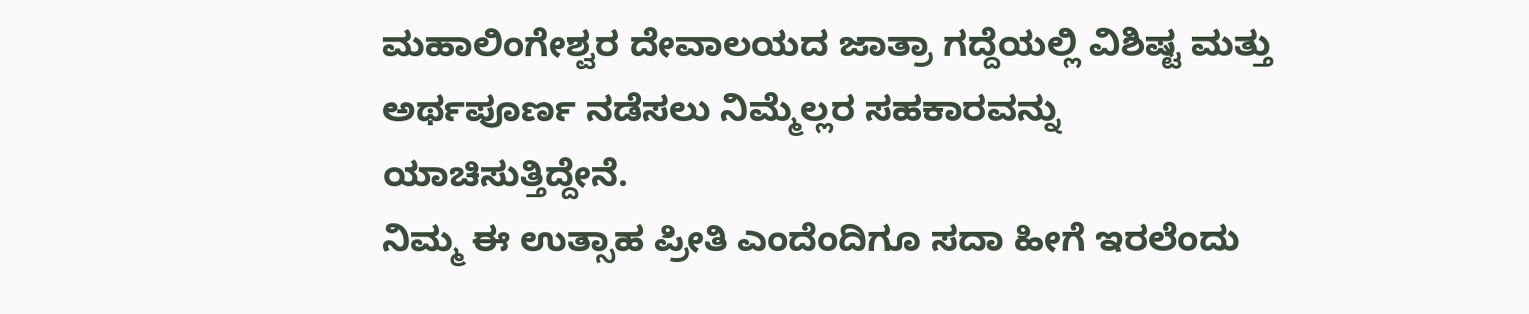ಮಹಾಲಿಂಗೇಶ್ವರ ದೇವಾಲಯದ‌ ಜಾತ್ರಾ ಗದ್ದೆಯಲ್ಲಿ ವಿಶಿಷ್ಟ ಮತ್ತು ಅರ್ಥಪೂರ್ಣ ನಡೆಸಲು ನಿಮ್ಮೆಲ್ಲರ ಸಹಕಾರವನ್ನು ಯಾಚಿಸುತ್ತಿದ್ದೇನೆ.
ನಿಮ್ಮ ಈ ಉತ್ಸಾಹ ಪ್ರೀತಿ ಎಂದೆಂದಿಗೂ ಸದಾ ಹೀಗೆ ಇರಲೆಂದು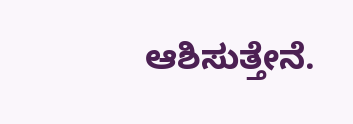ಆಶಿಸುತ್ತೇನೆ.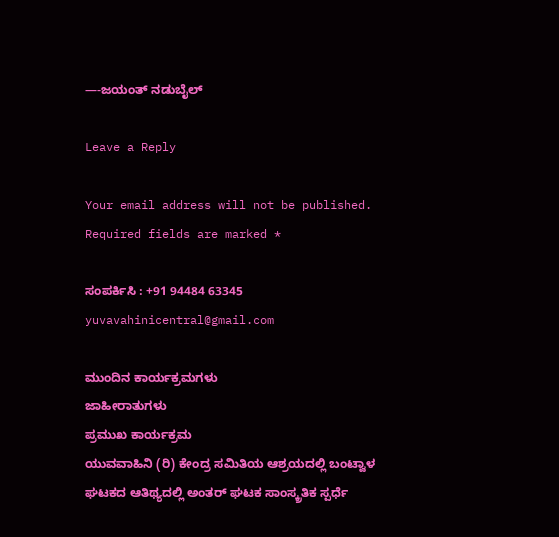—-ಜಯಂತ್ ನಡುಬೈಲ್

Leave a Reply

Your email address will not be published. Required fields are marked *

ಸಂಪರ್ಕಿಸಿ : +91 94484 63345
yuvavahinicentral@gmail.com

ಮುಂದಿನ ಕಾರ್ಯಕ್ರಮಗಳು
ಜಾಹೀರಾತುಗಳು
ಪ್ರಮುಖ ಕಾರ್ಯಕ್ರಮ
ಯುವವಾಹಿನಿ (ರಿ) ಕೇಂದ್ರ ಸಮಿತಿಯ ಆಶ್ರಯದಲ್ಲಿ ಬಂಟ್ವಾಳ ಘಟಕದ ಆತಿಥ್ಯದಲ್ಲಿ ಅಂತರ್ ಘಟಕ ಸಾಂಸ್ಕ್ರತಿಕ ಸ್ಪರ್ಧೆ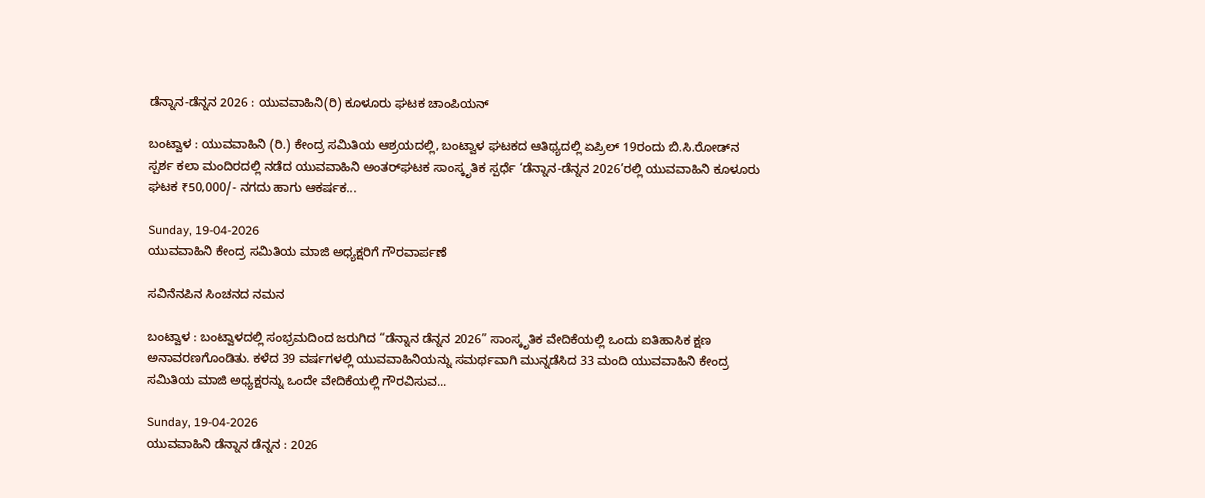ಡೆನ್ನಾನ-ಡೆನ್ನನ 2026 : ಯುವವಾಹಿನಿ(ರಿ) ಕೂಳೂರು ಘಟಕ ಚಾಂಪಿಯನ್

ಬಂಟ್ವಾಳ : ಯುವವಾಹಿನಿ (ರಿ.) ಕೇಂದ್ರ ಸಮಿತಿಯ ಆಶ್ರಯದಲ್ಲಿ, ಬಂಟ್ವಾಳ ಘಟಕದ ಆತಿಥ್ಯದಲ್ಲಿ ಏಪ್ರಿಲ್ 19ರಂದು ಬಿ.ಸಿ.ರೋಡ್‌ನ ಸ್ಪರ್ಶ ಕಲಾ ಮಂದಿರದಲ್ಲಿ ನಡೆದ ಯುವವಾಹಿನಿ ಅಂತರ್‌ಘಟಕ ಸಾಂಸ್ಕೃತಿಕ ಸ್ಪರ್ಧೆ ‘ಡೆನ್ನಾನ-ಡೆನ್ನನ 2026’ರಲ್ಲಿ ಯುವವಾಹಿನಿ ಕೂಳೂರು ಘಟಕ ₹50,000/- ನಗದು ಹಾಗು ಆಕರ್ಷಕ...

Sunday, 19-04-2026
ಯುವವಾಹಿನಿ ಕೇಂದ್ರ ಸಮಿತಿಯ ಮಾಜಿ ಅಧ್ಯಕ್ಷರಿಗೆ ಗೌರವಾರ್ಪಣೆ

ಸವಿನೆನಪಿನ ಸಿಂಚನದ ನಮನ

ಬಂಟ್ವಾಳ : ಬಂಟ್ವಾಳದಲ್ಲಿ ಸಂಭ್ರಮದಿಂದ ಜರುಗಿದ “ಡೆನ್ನಾನ ಡೆನ್ನನ 2026” ಸಾಂಸ್ಕೃತಿಕ ವೇದಿಕೆಯಲ್ಲಿ ಒಂದು ಐತಿಹಾಸಿಕ ಕ್ಷಣ ಅನಾವರಣಗೊಂಡಿತು. ಕಳೆದ 39 ವರ್ಷಗಳಲ್ಲಿ ಯುವವಾಹಿನಿಯನ್ನು ಸಮರ್ಥವಾಗಿ ಮುನ್ನಡೆಸಿದ 33 ಮಂದಿ ಯುವವಾಹಿನಿ ಕೇಂದ್ರ ಸಮಿತಿಯ ಮಾಜಿ ಅಧ್ಯಕ್ಷರನ್ನು ಒಂದೇ ವೇದಿಕೆಯಲ್ಲಿ ಗೌರವಿಸುವ...

Sunday, 19-04-2026
ಯುವವಾಹಿನಿ ಡೆನ್ನಾನ ಡೆನ್ನನ : 2026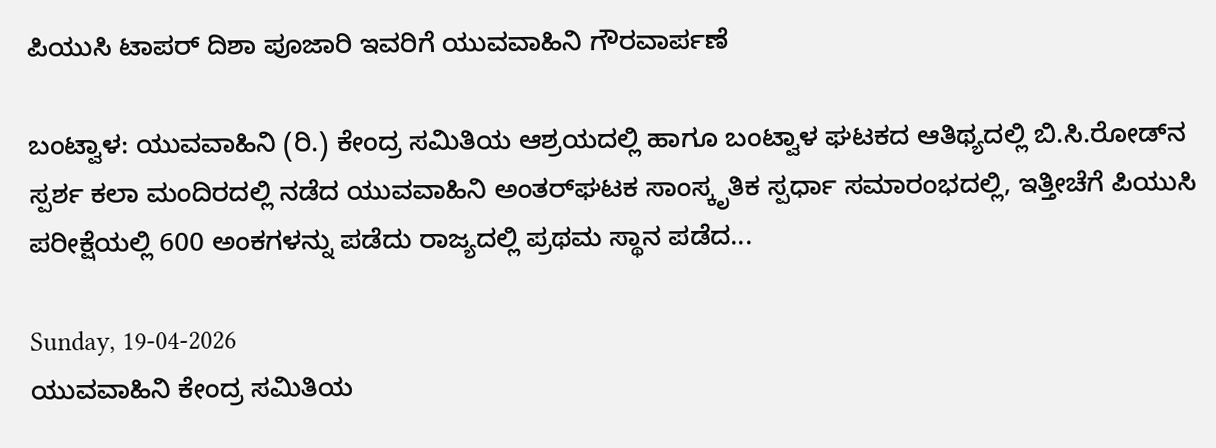ಪಿಯುಸಿ ಟಾಪರ್ ದಿಶಾ ಪೂಜಾರಿ ಇವರಿಗೆ ಯುವವಾಹಿನಿ ಗೌರವಾರ್ಪಣೆ

ಬಂಟ್ವಾಳ: ಯುವವಾಹಿನಿ (ರಿ.) ಕೇಂದ್ರ ಸಮಿತಿಯ ಆಶ್ರಯದಲ್ಲಿ ಹಾಗೂ ಬಂಟ್ವಾಳ ಘಟಕದ ಆತಿಥ್ಯದಲ್ಲಿ ಬಿ.ಸಿ.ರೋಡ್‌ನ ಸ್ಪರ್ಶ ಕಲಾ ಮಂದಿರದಲ್ಲಿ ನಡೆದ ಯುವವಾಹಿನಿ ಅಂತರ್‌ಘಟಕ ಸಾಂಸ್ಕೃತಿಕ ಸ್ಪರ್ಧಾ ಸಮಾರಂಭದಲ್ಲಿ, ಇತ್ತೀಚೆಗೆ ಪಿಯುಸಿ ಪರೀಕ್ಷೆಯಲ್ಲಿ 600 ಅಂಕಗಳನ್ನು ಪಡೆದು ರಾಜ್ಯದಲ್ಲಿ ಪ್ರಥಮ ಸ್ಥಾನ ಪಡೆದ...

Sunday, 19-04-2026
ಯುವವಾಹಿನಿ ಕೇಂದ್ರ ಸಮಿತಿಯ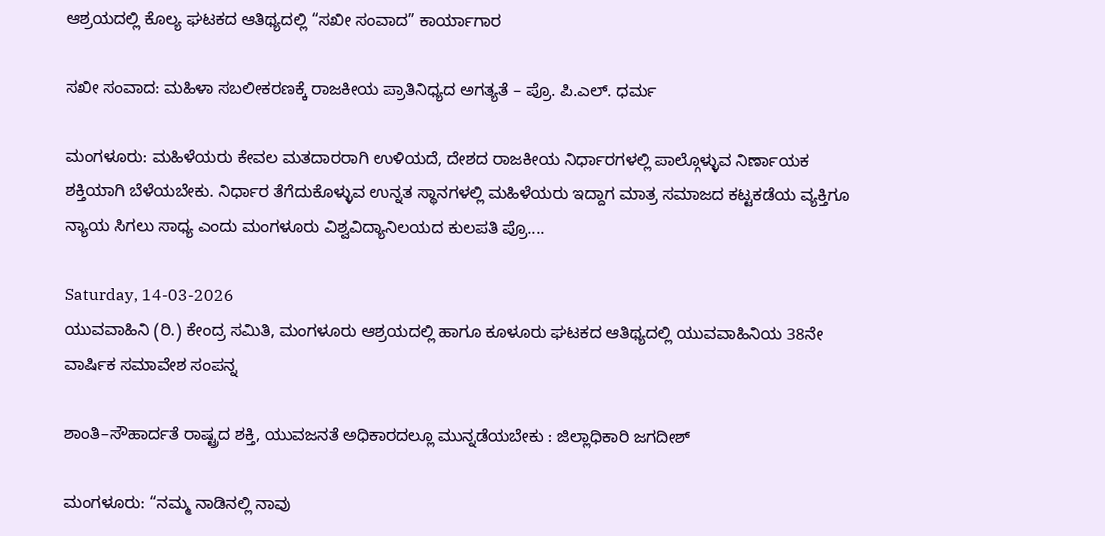ಆಶ್ರಯದಲ್ಲಿ ಕೊಲ್ಯ ಘಟಕದ ಆತಿಥ್ಯದಲ್ಲಿ “ಸಖೀ ಸಂವಾದ” ಕಾರ್ಯಾಗಾರ

ಸಖೀ ಸಂವಾದ: ಮಹಿಳಾ ಸಬಲೀಕರಣಕ್ಕೆ ರಾಜಕೀಯ ಪ್ರಾತಿನಿಧ್ಯದ ಅಗತ್ಯತೆ – ಪ್ರೊ. ಪಿ.ಎಲ್. ಧರ್ಮ

ಮಂಗಳೂರು: ಮಹಿಳೆಯರು ಕೇವಲ ಮತದಾರರಾಗಿ ಉಳಿಯದೆ, ದೇಶದ ರಾಜಕೀಯ ನಿರ್ಧಾರಗಳಲ್ಲಿ ಪಾಲ್ಗೊಳ್ಳುವ ನಿರ್ಣಾಯಕ ಶಕ್ತಿಯಾಗಿ ಬೆಳೆಯಬೇಕು. ನಿರ್ಧಾರ ತೆಗೆದುಕೊಳ್ಳುವ ಉನ್ನತ ಸ್ಥಾನಗಳಲ್ಲಿ ಮಹಿಳೆಯರು ಇದ್ದಾಗ ಮಾತ್ರ ಸಮಾಜದ ಕಟ್ಟಕಡೆಯ ವ್ಯಕ್ತಿಗೂ ನ್ಯಾಯ ಸಿಗಲು ಸಾಧ್ಯ ಎಂದು ಮಂಗಳೂರು ವಿಶ್ವವಿದ್ಯಾನಿಲಯದ ಕುಲಪತಿ ಪ್ರೊ....

Saturday, 14-03-2026
ಯುವವಾಹಿನಿ (ರಿ.) ಕೇಂದ್ರ ಸಮಿತಿ, ಮಂಗಳೂರು ಆಶ್ರಯದಲ್ಲಿ ಹಾಗೂ ಕೂಳೂರು ಘಟಕದ ಆತಿಥ್ಯದಲ್ಲಿ ಯುವವಾಹಿನಿಯ 38ನೇ ವಾರ್ಷಿಕ ಸಮಾವೇಶ ಸಂಪನ್ನ

ಶಾಂತಿ–ಸೌಹಾರ್ದತೆ ರಾಷ್ಟ್ರದ ಶಕ್ತಿ, ಯುವಜನತೆ ಅಧಿಕಾರದಲ್ಲೂ ಮುನ್ನಡೆಯಬೇಕು : ಜಿಲ್ಲಾಧಿಕಾರಿ ಜಗದೀಶ್

ಮಂಗಳೂರು: “ನಮ್ಮ ನಾಡಿನಲ್ಲಿ ನಾವು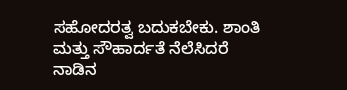ಸಹೋದರತ್ವ ಬದುಕಬೇಕು. ಶಾಂತಿ ಮತ್ತು ಸೌಹಾರ್ದತೆ ನೆಲೆಸಿದರೆ ನಾಡಿನ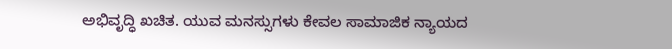ಅಭಿವೃದ್ಧಿ ಖಚಿತ. ಯುವ ಮನಸ್ಸುಗಳು ಕೇವಲ ಸಾಮಾಜಿಕ ನ್ಯಾಯದ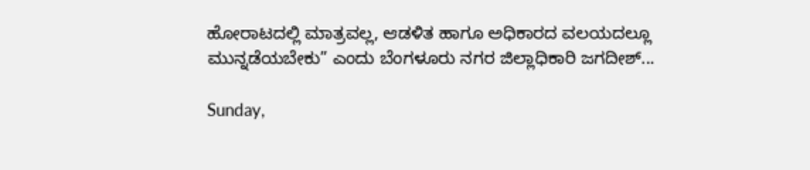ಹೋರಾಟದಲ್ಲಿ ಮಾತ್ರವಲ್ಲ, ಆಡಳಿತ ಹಾಗೂ ಅಧಿಕಾರದ ವಲಯದಲ್ಲೂ ಮುನ್ನಡೆಯಬೇಕು” ಎಂದು ಬೆಂಗಳೂರು ನಗರ ಜಿಲ್ಲಾಧಿಕಾರಿ ಜಗದೀಶ್...

Sunday,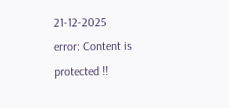21-12-2025
error: Content is protected !!